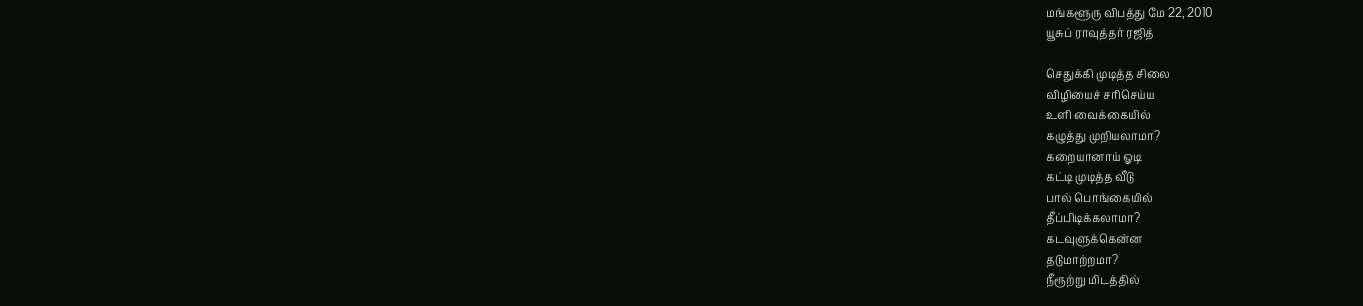மங்களூரு விபத்து மே 22, 2010
யூசுப் ராவுத்தர் ரஜித்

செதுக்கி முடித்த சிலை
விழியைச் சரிசெய்ய
உளி வைக்கையில்
கழுத்து முறியலாமா?
கறையானாய் ஓடி
கட்டி முடித்த வீடு
பால் பொங்கையில்
தீப்பிடிக்கலாமா?
கடவுளுக்கென்ன
தடுமாற்றமா?
நீரூற்று மிடத்தில்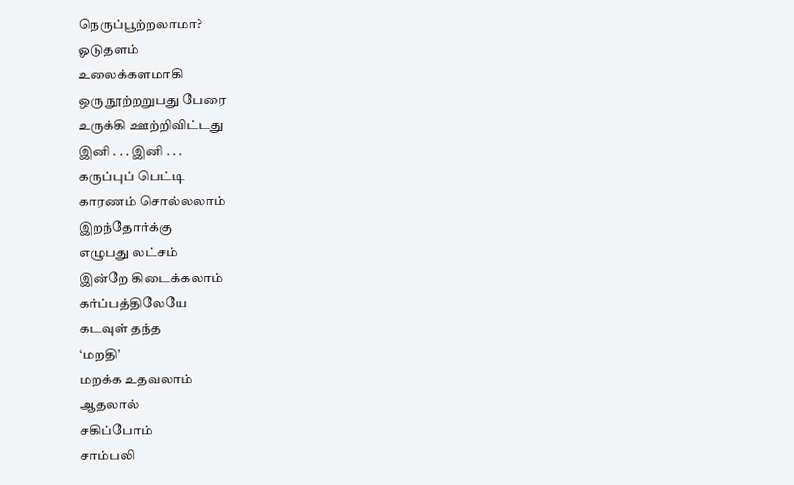நெருப்பூற்றலாமா?
ஓடுதளம்
உலைக்களமாகி
ஒரு நூற்றறுபது பேரை
உருக்கி ஊற்றிவிட்டது
இனி . . . இனி . . .
கருப்புப் பெட்டி
காரணம் சொல்லலாம்
இறந்தோர்க்கு
எழுபது லட்சம்
இன்றே கிடைக்கலாம்
கர்ப்பத்திலேயே
கடவுள் தந்த
‘மறதி’
மறக்க உதவலாம்
ஆதலால்
சகிப்போம்
சாம்பலி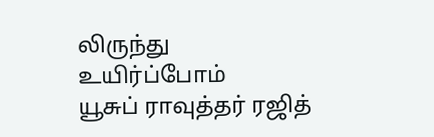லிருந்து
உயிர்ப்போம்
யூசுப் ராவுத்தர் ரஜித்